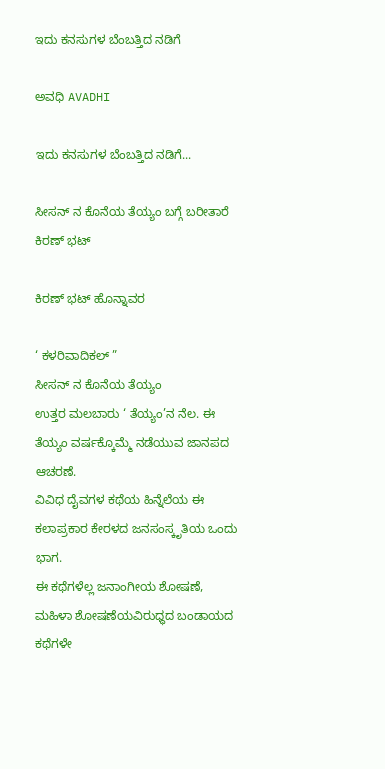ಇದು ಕನಸುಗಳ ಬೆಂಬತ್ತಿದ ನಡಿಗೆ‍

ಅವಧಿ AVADHI

ಇದು ಕನಸುಗಳ ಬೆಂಬತ್ತಿದ ನಡಿಗೆ...

ಸೀಸನ್ ನ ಕೊನೆಯ ತೆಯ್ಯಂ ಬಗ್ಗೆ ಬರೀತಾರೆ ಕಿರಣ್ ಭಟ್

ಕಿರಣ್ ಭಟ್ ಹೊನ್ನಾವರ

‘ ಕಳರಿವಾದಿಕಲ್ ”
ಸೀಸನ್ ನ ಕೊನೆಯ ತೆಯ್ಯಂ
ಉತ್ತರ ಮಲಬಾರು ‘ ತೆಯ್ಯಂ’ನ ನೆಲ. ಈ ತೆಯ್ಯಂ ವರ್ಷಕ್ಕೊಮ್ಮೆ ನಡೆಯುವ ಜಾನಪದ ಆಚರಣೆ.
ವಿವಿಧ ದೈವಗಳ ಕಥೆಯ ಹಿನ್ನೆಲೆಯ ಈ ಕಲಾಪ್ರಕಾರ ಕೇರಳದ ಜನಸಂಸ್ಕೃತಿಯ ಒಂದು ಭಾಗ.
ಈ ಕಥೆಗಳೆಲ್ಲ ಜನಾಂಗೀಯ ಶೋಷಣೆ, ಮಹಿಳಾ ಶೋಷಣೆಯವಿರುಧ್ಧದ ಬಂಡಾಯದ ಕಥೆಗಳೇ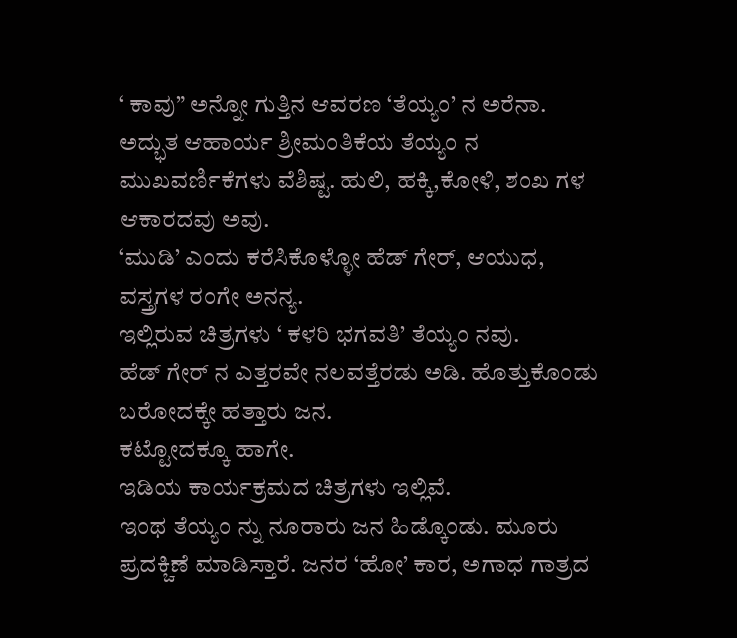‘ ಕಾವು” ಅನ್ನೋ ಗುತ್ತಿನ ಆವರಣ ‘ತೆಯ್ಯಂ’ ನ ಅರೆನಾ.
ಅದ್ಭುತ ಆಹಾರ್ಯ ಶ್ರೀಮಂತಿಕೆಯ ತೆಯ್ಯಂ ನ ಮುಖವರ್ಣಿಕೆಗಳು ವೆಶಿಷ್ಟ. ಹುಲಿ, ಹಕ್ಕಿ,ಕೋಳಿ, ಶಂಖ ಗಳ ಆಕಾರದವು ಅವು.
‘ಮುಡಿ’ ಎಂದು ಕರೆಸಿಕೊಳ್ಳೋ ಹೆಡ್ ಗೇರ್, ಆಯುಧ, ವಸ್ತ್ರಗಳ ರಂಗೇ ಅನನ್ಯ.
ಇಲ್ಲಿರುವ ಚಿತ್ರಗಳು ‘ ಕಳರಿ ಭಗವತಿ’ ತೆಯ್ಯಂ ನವು.
ಹೆಡ್ ಗೇರ್ ನ ಎತ್ತರವೇ ನಲವತ್ತೆರಡು ಅಡಿ. ಹೊತ್ತುಕೊಂಡು ಬರೋದಕ್ಕೇ ಹತ್ತಾರು ಜನ.
ಕಟ್ಟೋದಕ್ಕೂ ಹಾಗೇ.
ಇಡಿಯ ಕಾರ್ಯಕ್ರಮದ ಚಿತ್ರಗಳು ಇಲ್ಲಿವೆ.
ಇಂಥ ತೆಯ್ಯಂ ನ್ನು ನೂರಾರು ಜನ ಹಿಡ್ಕೊಂಡು. ಮೂರು ಪ್ರದಕ್ಚಿಣೆ ಮಾಡಿಸ್ತಾರೆ. ಜನರ ‘ಹೋ’ ಕಾರ, ಅಗಾಧ ಗಾತ್ರದ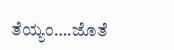ತೆಯ್ಯಂ….ಜೊತೆ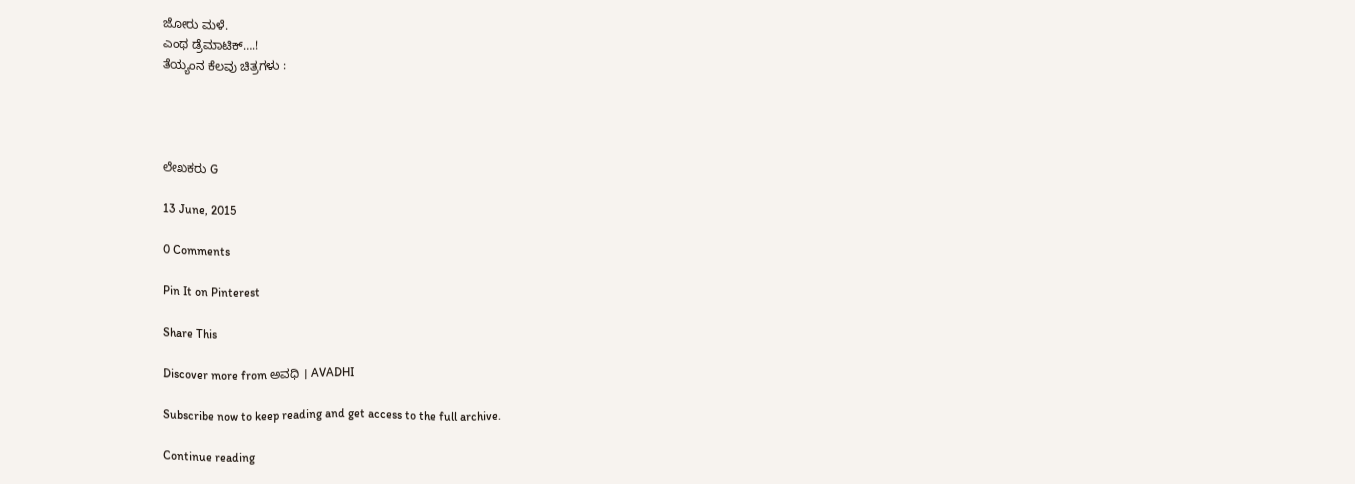ಜೋರು ಮಳೆ.
ಎಂಥ ಡ್ರೆಮಾಟಿಕ್….!
ತೆಯ್ಯಂನ ಕೆಲವು ಚಿತ್ರಗಳು :




ಲೇಖಕರು G

13 June, 2015

0 Comments

Pin It on Pinterest

Share This

Discover more from ಅವಧಿ । AVADHI

Subscribe now to keep reading and get access to the full archive.

Continue reading